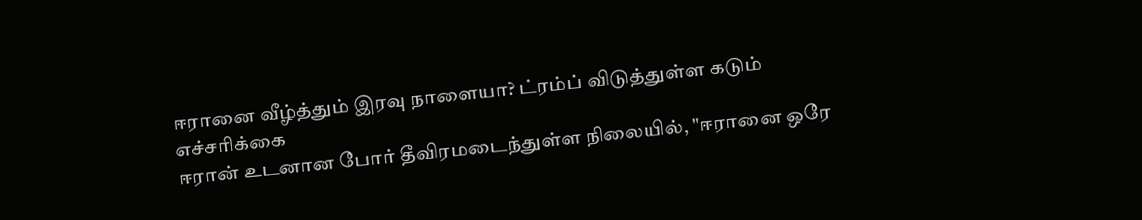ஈரானை வீழ்த்தும் இரவு நாளையா? ட்ரம்ப் விடுத்துள்ள கடும் எச்சரிக்கை
ஈரான் உடனான போர் தீவிரமடைந்துள்ள நிலையில், "ஈரானை ஒரே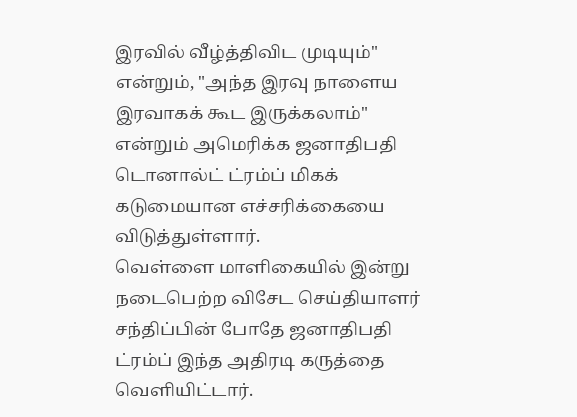இரவில் வீழ்த்திவிட முடியும்" என்றும், "அந்த இரவு நாளைய இரவாகக் கூட இருக்கலாம்" என்றும் அமெரிக்க ஜனாதிபதி டொனால்ட் ட்ரம்ப் மிகக் கடுமையான எச்சரிக்கையை விடுத்துள்ளார்.
வெள்ளை மாளிகையில் இன்று நடைபெற்ற விசேட செய்தியாளர் சந்திப்பின் போதே ஜனாதிபதி ட்ரம்ப் இந்த அதிரடி கருத்தை வெளியிட்டார்.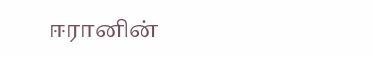ஈரானின்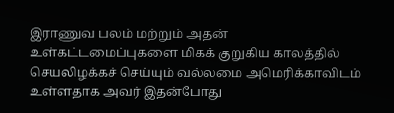இராணுவ பலம் மற்றும் அதன் உள்கட்டமைப்புகளை மிகக் குறுகிய காலத்தில் செயலிழக்கச் செய்யும் வல்லமை அமெரிக்காவிடம் உள்ளதாக அவர் இதன்போது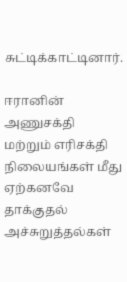சுட்டிக்காட்டினார்.

ஈரானின் அணுசக்தி மற்றும் எரிசக்தி நிலையங்கள் மீது ஏற்கனவே தாக்குதல் அச்சுறுத்தல்கள்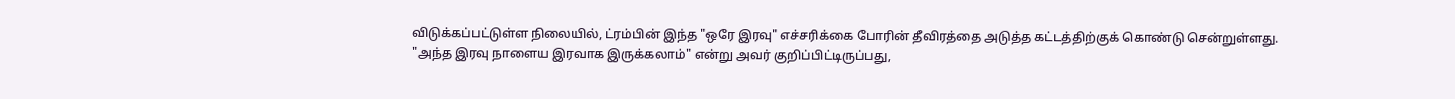விடுக்கப்பட்டுள்ள நிலையில், ட்ரம்பின் இந்த "ஒரே இரவு" எச்சரிக்கை போரின் தீவிரத்தை அடுத்த கட்டத்திற்குக் கொண்டு சென்றுள்ளது.
"அந்த இரவு நாளைய இரவாக இருக்கலாம்" என்று அவர் குறிப்பிட்டிருப்பது,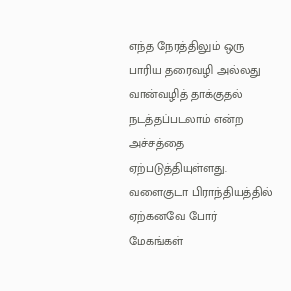எந்த நேரத்திலும் ஒரு பாரிய தரைவழி அல்லது வான்வழித் தாக்குதல் நடத்தப்படலாம் என்ற அச்சத்தை ஏற்படுத்தியுள்ளது.
வளைகுடா பிராந்தியத்தில் ஏற்கனவே போர் மேகங்கள்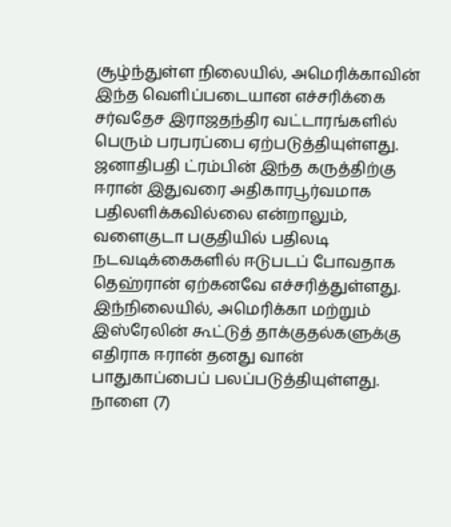சூழ்ந்துள்ள நிலையில், அமெரிக்காவின் இந்த வெளிப்படையான எச்சரிக்கை சர்வதேச இராஜதந்திர வட்டாரங்களில் பெரும் பரபரப்பை ஏற்படுத்தியுள்ளது.
ஜனாதிபதி ட்ரம்பின் இந்த கருத்திற்கு ஈரான் இதுவரை அதிகாரபூர்வமாக பதிலளிக்கவில்லை என்றாலும், வளைகுடா பகுதியில் பதிலடி நடவடிக்கைகளில் ஈடுபடப் போவதாக தெஹ்ரான் ஏற்கனவே எச்சரித்துள்ளது.
இந்நிலையில், அமெரிக்கா மற்றும் இஸ்ரேலின் கூட்டுத் தாக்குதல்களுக்கு எதிராக ஈரான் தனது வான் பாதுகாப்பைப் பலப்படுத்தியுள்ளது.
நாளை (7)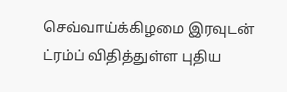செவ்வாய்க்கிழமை இரவுடன் ட்ரம்ப் விதித்துள்ள புதிய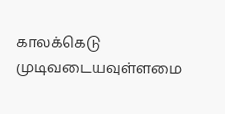காலக்கெடு முடிவடையவுள்ளமை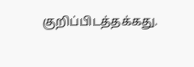குறிப்பிடத்தக்கது.